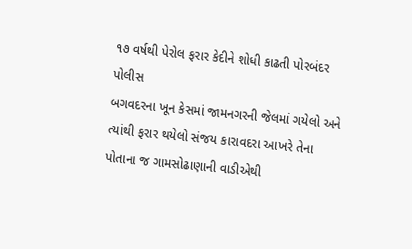૧૭ વર્ષથી પેરોલ ફરાર કેદીને શોધી કાઢતી પોરબંદર પોલીસ
બગવદરના ખૂન કેસમાં જામનગરની જેલમાં ગયેલો અને ત્યાંથી ફરાર થયેલો સંજય કારાવદરા આખરે તેના પોતાના જ ગામસોઢાણાની વાડીએથી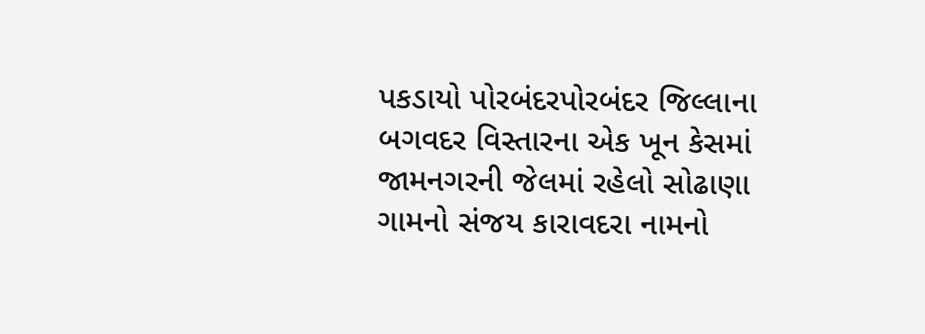પકડાયો પોરબંદરપોરબંદર જિલ્લાના બગવદર વિસ્તારના એક ખૂન કેસમાં જામનગરની જેલમાં રહેલો સોઢાણા ગામનો સંજય કારાવદરા નામનો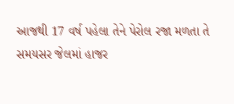આજથી 17 વર્ષ પહેલા તેને પેરોલ રજા મળતા તે સમયસર જેલમાં હાજર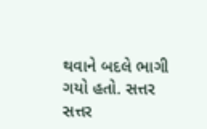થવાને બદલે ભાગી ગયો હતો. સત્તર સત્તર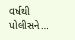વર્ષથી પોલીસને…